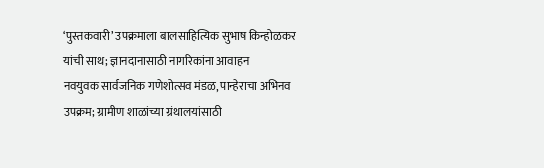‘पुस्तकवारी’ उपक्रमाला बालसाहित्यिक सुभाष किन्होळकर यांची साथ; ज्ञानदानासाठी नागरिकांना आवाहन
नवयुवक सार्वजनिक गणेशोत्सव मंडळ, पान्हेराचा अभिनव उपक्रम; ग्रामीण शाळांच्या ग्रंथालयांसाठी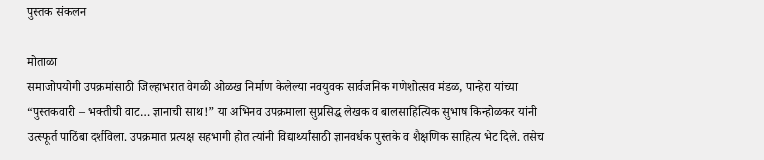पुस्तक संकलन

मोताळा
समाजोपयोगी उपक्रमांसाठी जिल्हाभरात वेगळी ओळख निर्माण केलेल्या नवयुवक सार्वजनिक गणेशोत्सव मंडळ, पान्हेरा यांच्या “पुस्तकवारी – भक्तीची वाट… ज्ञानाची साथ!” या अभिनव उपक्रमाला सुप्रसिद्ध लेखक व बालसाहित्यिक सुभाष किन्होळकर यांनी उत्स्फूर्त पाठिंबा दर्शविला. उपक्रमात प्रत्यक्ष सहभागी होत त्यांनी विद्यार्थ्यांसाठी ज्ञानवर्धक पुस्तके व शैक्षणिक साहित्य भेट दिले. तसेच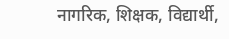नागरिक, शिक्षक, विद्यार्थी,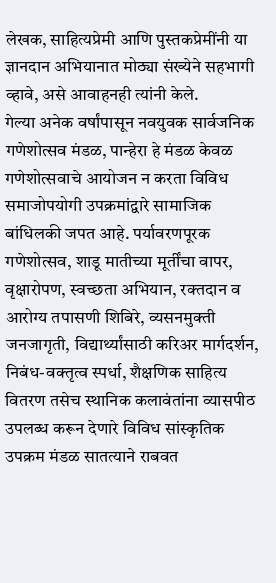लेखक, साहित्यप्रेमी आणि पुस्तकप्रेमींनी या ज्ञानदान अभियानात मोठ्या संख्येने सहभागी व्हावे, असे आवाहनही त्यांनी केले.
गेल्या अनेक वर्षांपासून नवयुवक सार्वजनिक गणेशोत्सव मंडळ, पान्हेरा हे मंडळ केवळ गणेशोत्सवाचे आयोजन न करता विविध समाजोपयोगी उपक्रमांद्वारे सामाजिक बांधिलकी जपत आहे. पर्यावरणपूरक गणेशोत्सव, शाडू मातीच्या मूर्तींचा वापर, वृक्षारोपण, स्वच्छता अभियान, रक्तदान व आरोग्य तपासणी शिबिरे, व्यसनमुक्ती जनजागृती, विद्यार्थ्यांसाठी करिअर मार्गदर्शन, निबंध-वक्तृत्व स्पर्धा, शैक्षणिक साहित्य वितरण तसेच स्थानिक कलावंतांना व्यासपीठ उपलब्ध करून देणारे विविध सांस्कृतिक उपक्रम मंडळ सातत्याने राबवत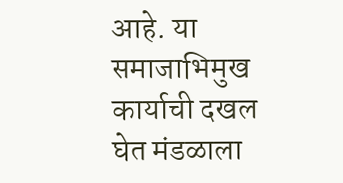आहे. या समाजाभिमुख कार्याची दखल घेत मंडळाला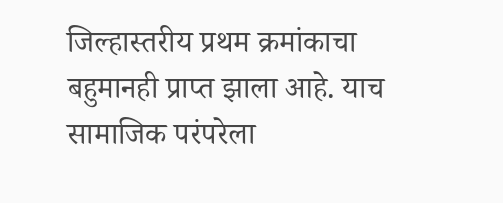जिल्हास्तरीय प्रथम क्रमांकाचा बहुमानही प्राप्त झाला आहे. याच सामाजिक परंपरेला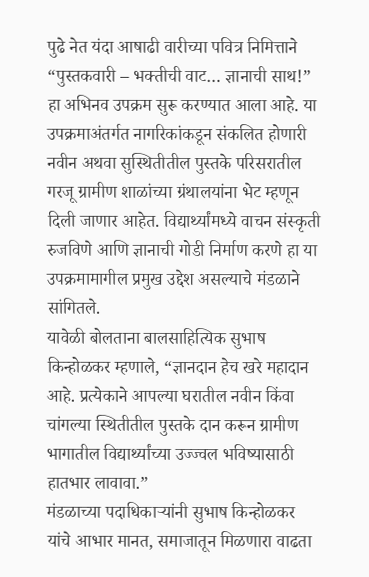पुढे नेत यंदा आषाढी वारीच्या पवित्र निमित्ताने “पुस्तकवारी – भक्तीची वाट… ज्ञानाची साथ!” हा अभिनव उपक्रम सुरू करण्यात आला आहे. या उपक्रमाअंतर्गत नागरिकांकडून संकलित होणारी नवीन अथवा सुस्थितीतील पुस्तके परिसरातील गरजू ग्रामीण शाळांच्या ग्रंथालयांना भेट म्हणून दिली जाणार आहेत. विद्यार्थ्यांमध्ये वाचन संस्कृती रुजविणे आणि ज्ञानाची गोडी निर्माण करणे हा या उपक्रमामागील प्रमुख उद्देश असल्याचे मंडळाने सांगितले.
यावेळी बोलताना बालसाहित्यिक सुभाष किन्होळकर म्हणाले, “ज्ञानदान हेच खरे महादान आहे. प्रत्येकाने आपल्या घरातील नवीन किंवा चांगल्या स्थितीतील पुस्तके दान करून ग्रामीण भागातील विद्यार्थ्यांच्या उज्ज्वल भविष्यासाठी हातभार लावावा.”
मंडळाच्या पदाधिकाऱ्यांनी सुभाष किन्होळकर यांचे आभार मानत, समाजातून मिळणारा वाढता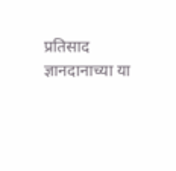प्रतिसाद ज्ञानदानाच्या या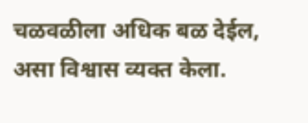चळवळीला अधिक बळ देईल, असा विश्वास व्यक्त केला.